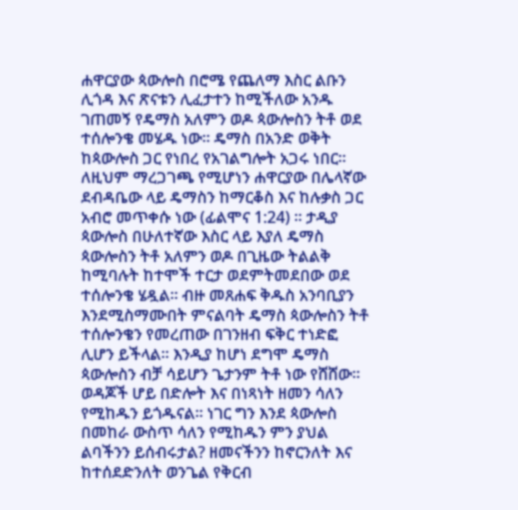ሐዋርያው ጳውሎስ በሮሜ የጨለማ እስር ልቡን ሊጎዳ እና ጽናቱን ሊፈታተን ከሚችለው አንዱ ገጠመኝ የዴማስ አለምን ወዶ ጳውሎስን ትቶ ወደ ተሰሎንቄ መሄዱ ነው። ዴማስ በአንድ ወቅት ከጳውሎስ ጋር የነበረ የአገልግሎት አጋሩ ነበር። ለዚህም ማረጋገጫ የሚሆነን ሐዋርያው በሌላኛው ደብዳቤው ላይ ዴማስን ከማርቆስ እና ከሉቃስ ጋር አብሮ መጥቀሱ ነው (ፊልሞና 1:24) ። ታዲያ ጳውሎስ በሁለተኛው እስር ላይ እያለ ዴማስ ጳውሎስን ትቶ አለምን ወዶ በጊዜው ትልልቅ ከሚባሉት ከተሞች ተርታ ወደምትመደበው ወደ ተሰሎንቄ ሄዷል። ብዙ መጸሐፍ ቅዱስ አንባቢያን እንደሚስማሙበት ምናልባት ዴማስ ጳውሎስን ትቶ ተሰሎንቄን የመረጠው በገንዘብ ፍቅር ተነድፎ ሊሆን ይችላል። እንዲያ ከሆነ ደግሞ ዴማስ ጳውሎስን ብቻ ሳይሆን ጌታንም ትቶ ነው የሸሸው።
ወዳጆች ሆይ በድሎት እና በነጻነት ዘመን ሳለን የሚከዱን ይጎዱናል። ነገር ግን እንደ ጳውሎስ በመከራ ውስጥ ሳለን የሚከዱን ምን ያህል ልባችንን ይሰብሩታል? ዘመናችንን ከኖርንለት እና ከተሰደድንለት ወንጌል የቅርብ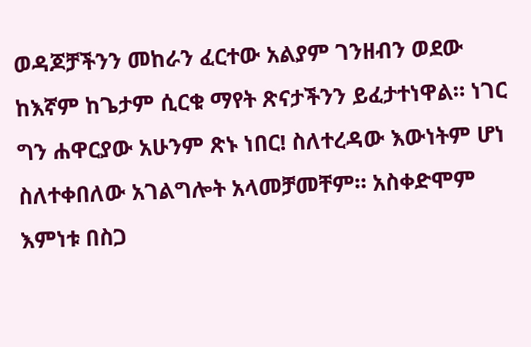ወዳጆቻችንን መከራን ፈርተው አልያም ገንዘብን ወደው ከእኛም ከጌታም ሲርቁ ማየት ጽናታችንን ይፈታተነዋል። ነገር ግን ሐዋርያው አሁንም ጽኑ ነበር! ስለተረዳው እውነትም ሆነ ስለተቀበለው አገልግሎት አላመቻመቸም። አስቀድሞም እምነቱ በስጋ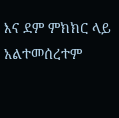እና ደም ምክክር ላይ አልተመሰረተም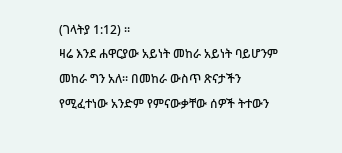(ገላትያ 1:12) ።
ዛሬ እንደ ሐዋርያው አይነት መከራ አይነት ባይሆንም መከራ ግን አለ። በመከራ ውስጥ ጽናታችን የሚፈተነው አንድም የምናውቃቸው ሰዎች ትተውን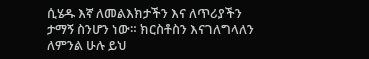ሲሄዱ እኛ ለመልእክታችን እና ለጥሪያችን ታማኝ ስንሆን ነው። ክርስቶስን እናገለግላለን ለምንል ሁሉ ይህ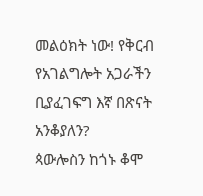መልዕክት ነው! የቅርብ የአገልግሎት አጋራችን ቢያፈገፍግ እኛ በጽናት አንቆያለን?
ጳውሎስን ከጎኑ ቆሞ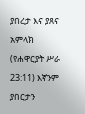ያበረታ እና ያጸና አምላክ (የሐዋርያት ሥራ 23:11) እኛንም ያበርታን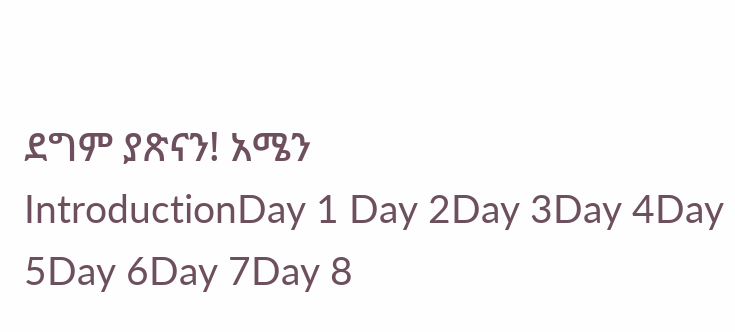ደግም ያጽናን! አሜን
IntroductionDay 1 Day 2Day 3Day 4Day 5Day 6Day 7Day 8